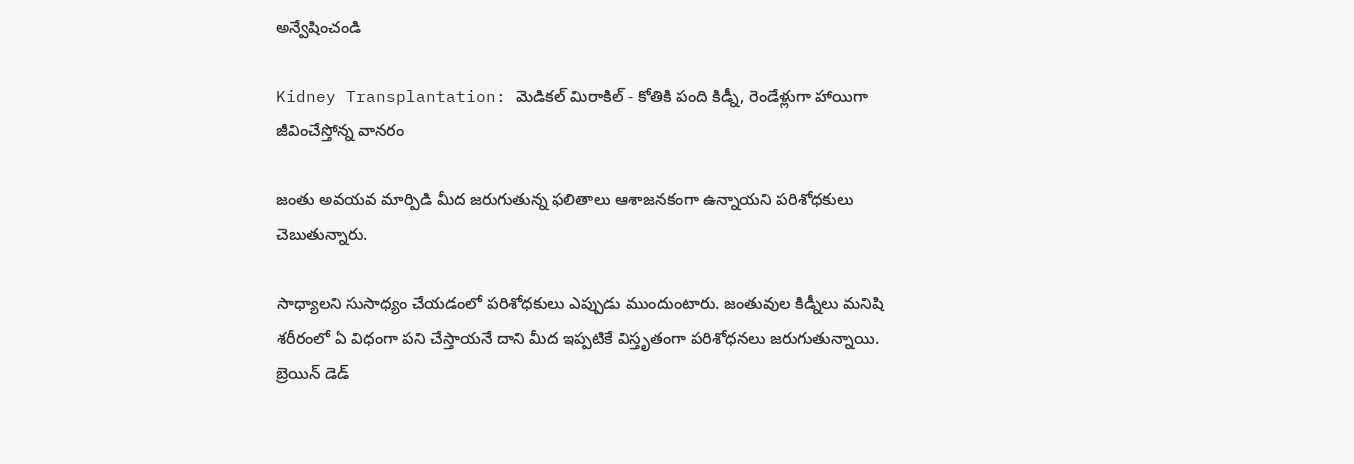అన్వేషించండి

Kidney Transplantation: మెడికల్ మిరాకిల్ - కోతికి పంది కిడ్నీ, రెండేళ్లుగా హాయిగా జీవించేస్తోన్న వానరం

జంతు అవయవ మార్పిడి మీద జరుగుతున్న ఫలితాలు ఆశాజనకంగా ఉన్నాయని పరిశోధకులు చెబుతున్నారు.

సాధ్యాలని సుసాధ్యం చేయడంలో పరిశోధకులు ఎప్పుడు ముందుంటారు. జంతువుల కిడ్నీలు మనిషి శరీరంలో ఏ విధంగా పని చేస్తాయనే దాని మీద ఇప్పటికే విస్తృతంగా పరిశోధనలు జరుగుతున్నాయి. బ్రెయిన్ డెడ్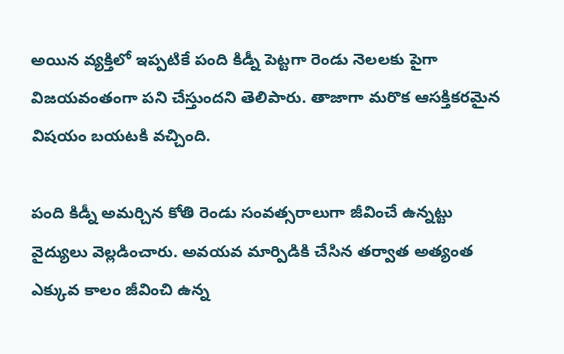అయిన వ్యక్తిలో ఇప్పటికే పంది కిడ్నీ పెట్టగా రెండు నెలలకు పైగా విజయవంతంగా పని చేస్తుందని తెలిపారు. తాజాగా మరొక ఆసక్తికరమైన విషయం బయటకి వచ్చింది.

పంది కిడ్నీ అమర్చిన కోతి రెండు సంవత్సరాలుగా జీవించే ఉన్నట్టు వైద్యులు వెల్లడించారు. అవయవ మార్పిడికి చేసిన తర్వాత అత్యంత ఎక్కువ కాలం జీవించి ఉన్న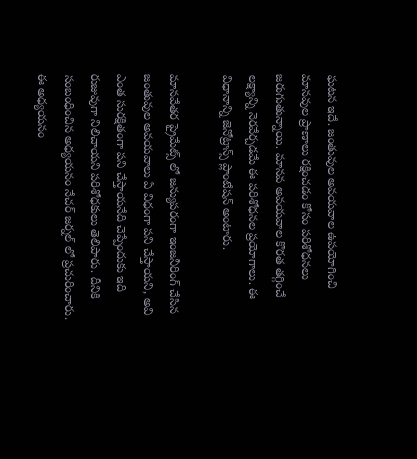ఘటన ఇదే. జంతువుల అవయవాల ఉపయోగించి మానవుల ప్రాణాలు రక్షించడం కోసం పరిశోధనలు జరుగుతున్నాయి. మానవ అవయవాల కొరత తగ్గించే లక్ష్యాన్ని నెరవేర్చడమే ఈ పరిశోధనల ప్రయోగాలు. ఈ విధానాన్ని జెనోట్రాన్స్ ప్లాంటేషన్ అంటారు.

మానవేతర ప్రైమేట్స్ లో జన్యుపరంగా ఇంజనీరింగ్ చేసిన జంతువుల అవయవాలు ఏ విధంగా పని చేస్తాయని, అవి ఎంత సురక్షితంగా పని చేస్తాయనేది చెప్పేందుకు ఇది రుజువుగా నిలిచాయని పరిశోధకులు తెలిపారు. దీనికి సంబంధించిన అధ్యయనం నేచర్ జర్నల్ లో ప్రచురించారు. ఈ అధ్యయనం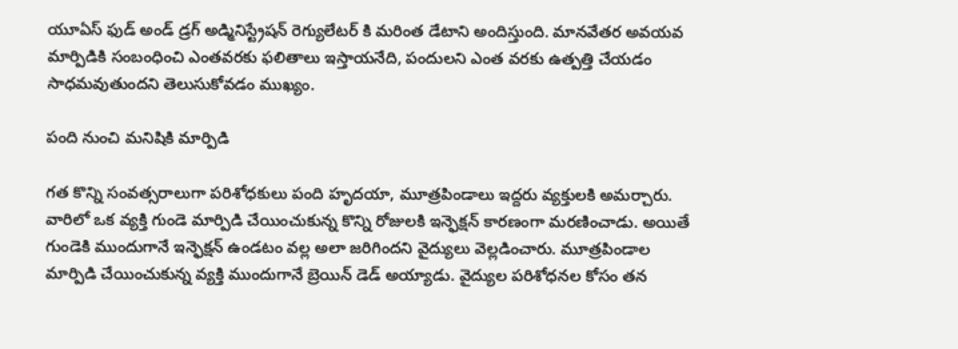యూఏస్ ఫుడ్ అండ్ డ్రగ్ అడ్మినిస్ట్రేషన్ రెగ్యులేటర్ కి మరింత డేటాని అందిస్తుంది. మానవేతర అవయవ మార్పిడికి సంబంధించి ఎంతవరకు ఫలితాలు ఇస్తాయనేది, పందులని ఎంత వరకు ఉత్పత్తి చేయడం సాధమవుతుందని తెలుసుకోవడం ముఖ్యం.

పంది నుంచి మనిషికి మార్పిడి

గత కొన్ని సంవత్సరాలుగా పరిశోధకులు పంది హృదయా, మూత్రపిండాలు ఇద్దరు వ్యక్తులకి అమర్చారు. వారిలో ఒక వ్యక్తి గుండె మార్పిడి చేయించుకున్న కొన్ని రోజులకి ఇన్ఫెక్షన్ కారణంగా మరణించాడు. అయితే గుండెకి ముందుగానే ఇన్ఫెక్షన్ ఉండటం వల్ల అలా జరిగిందని వైద్యులు వెల్లడించారు. మూత్రపిండాల మార్పిడి చేయించుకున్న వ్యక్తి ముందుగానే బ్రెయిన్ డెడ్ అయ్యాడు. వైద్యుల పరిశోధనల కోసం తన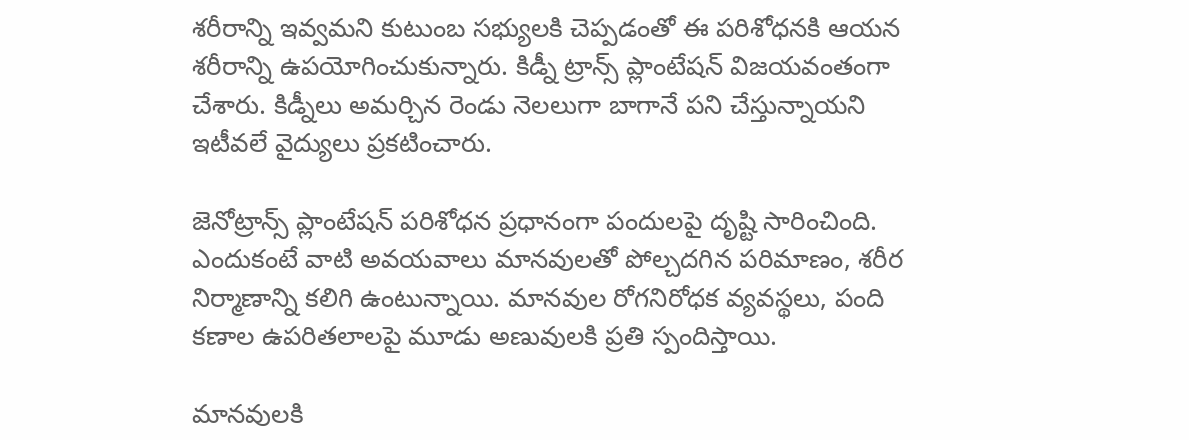శరీరాన్ని ఇవ్వమని కుటుంబ సభ్యులకి చెప్పడంతో ఈ పరిశోధనకి ఆయన శరీరాన్ని ఉపయోగించుకున్నారు. కిడ్నీ ట్రాన్స్ ప్లాంటేషన్ విజయవంతంగా చేశారు. కిడ్నీలు అమర్చిన రెండు నెలలుగా బాగానే పని చేస్తున్నాయని ఇటీవలే వైద్యులు ప్రకటించారు.

జెనోట్రాన్స్ ప్లాంటేషన్ పరిశోధన ప్రధానంగా పందులపై దృష్టి సారించింది. ఎందుకంటే వాటి అవయవాలు మానవులతో పోల్చదగిన పరిమాణం, శరీర నిర్మాణాన్ని కలిగి ఉంటున్నాయి. మానవుల రోగనిరోధక వ్యవస్థలు, పంది కణాల ఉపరితలాలపై మూడు అణువులకి ప్రతి స్పందిస్తాయి.

మానవులకి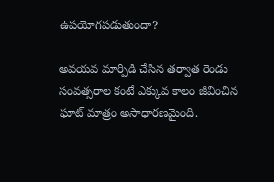ఉపయోగపడుతుందా?

అవయవ మార్పిడి చేసిన తర్వాత రెండు సంవత్సరాల కంటే ఎక్కువ కాలం జీవించిన ఘాట్ మాత్రం అసాధారణమైంది.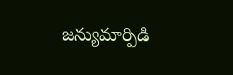జన్యుమార్పిడి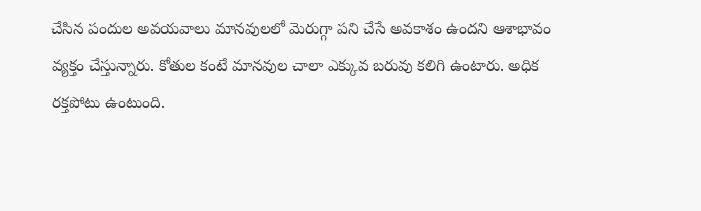చేసిన పందుల అవయవాలు మానవులలో మెరుగ్గా పని చేసే అవకాశం ఉందని ఆశాభావం వ్యక్తం చేస్తున్నారు. కోతుల కంటే మానవుల చాలా ఎక్కువ బరువు కలిగి ఉంటారు. అధిక రక్తపోటు ఉంటుంది.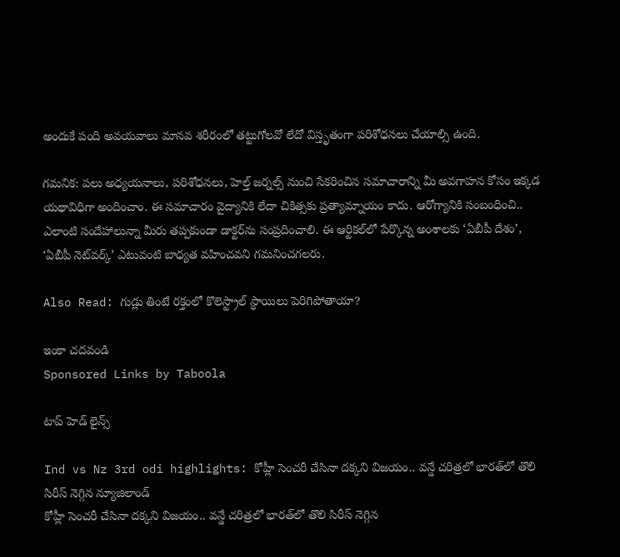అందుకే పంది అవయవాలు మానవ శరీరంలో తట్టుగోలవో లేదో విస్తృతంగా పరిశోధనలు చేయాల్సి ఉంది.

గమనిక: పలు అధ్యయనాలు, పరిశోధనలు, హెల్త్ జర్నల్స్ నుంచి సేకరించిన సమాచారాన్ని మీ అవగాహన కోసం ఇక్కడ యథావిధిగా అందించాం. ఈ సమాచారం వైద్యానికి లేదా చికిత్సకు ప్రత్యామ్నాయం కాదు. ఆరోగ్యానికి సంబంధించి.. ఎలాంటి సందేహాలున్నా మీరు తప్పకుండా డాక్టర్‌ను సంప్రదించాలి. ఈ ఆర్టికల్‌లో పేర్కొన్న అంశాలకు ‘ఏబీపీ దేశం’, ‘ఏబీపీ నెట్‌వర్క్’ ఎటువంటి బాధ్యత వహించవని గమనించగలరు.

Also Read: గుడ్లు తింటే రక్తంలో కొలెస్ట్రాల్ స్థాయిలు పెరిగిపోతాయా?

ఇంకా చదవండి
Sponsored Links by Taboola

టాప్ హెడ్ లైన్స్

Ind vs Nz 3rd odi highlights: కోహ్లీ సెంచరీ చేసినా దక్కని విజయం.. వన్డే చరిత్రలో భారత్‌లో తొలి సిరీస్ నెగ్గిన న్యూజిలాండ్
కోహ్లీ సెంచరీ చేసినా దక్కని విజయం.. వన్డే చరిత్రలో భారత్‌లో తొలి సిరీస్ నెగ్గిన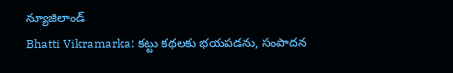న్యూజిలాండ్
Bhatti Vikramarka: కట్టు కథలకు భయపడను, సంపాదన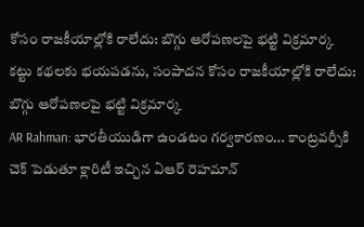కోసం రాజకీయాల్లోకి రాలేదు: బొగ్గు ఆరోపణలపై భట్టి విక్రమార్క
కట్టు కథలకు భయపడను, సంపాదన కోసం రాజకీయాల్లోకి రాలేదు: బొగ్గు ఆరోపణలపై భట్టి విక్రమార్క
AR Rahman: భారతీయుడిగా ఉండటం గర్వకారణం... కాంట్రవర్సీకి చెక్ పెడుతూ క్లారిటీ ఇచ్చిన ఏఆర్ రెహమాన్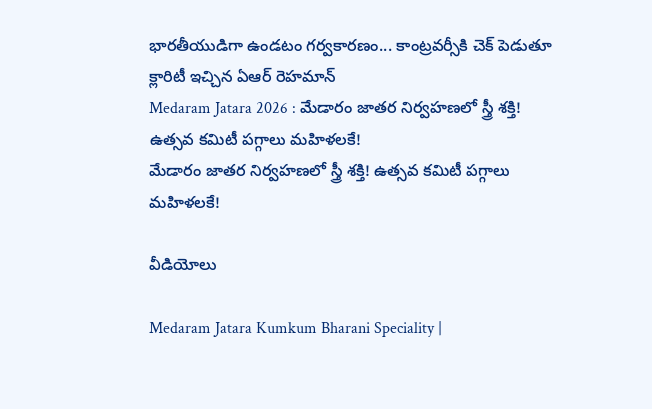భారతీయుడిగా ఉండటం గర్వకారణం... కాంట్రవర్సీకి చెక్ పెడుతూ క్లారిటీ ఇచ్చిన ఏఆర్ రెహమాన్
Medaram Jatara 2026 : మేడారం జాతర నిర్వహణలో స్త్రీ శక్తి! ఉత్సవ కమిటీ పగ్గాలు మహిళలకే!
మేడారం జాతర నిర్వహణలో స్త్రీ శక్తి! ఉత్సవ కమిటీ పగ్గాలు మహిళలకే!

వీడియోలు

Medaram Jatara Kumkum Bharani Speciality |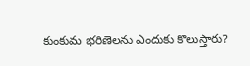కుంకుమ భరిణెలను ఎందుకు కొలుస్తారు?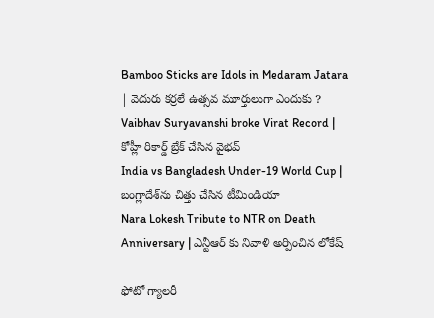Bamboo Sticks are Idols in Medaram Jatara | వెదురు కర్రలే ఉత్సవ మూర్తులుగా ఎందుకు ?
Vaibhav Suryavanshi broke Virat Record | కోహ్లీ రికార్డ్ బ్రేక్ చేసిన వైభవ్
India vs Bangladesh Under-19 World Cup | బంగ్లాదేశ్‌ను చిత్తు చేసిన టీమిండియా
Nara Lokesh Tribute to NTR on Death Anniversary | ఎన్టీఆర్ కు నివాళి అర్పించిన లోకేష్

ఫోటో గ్యాలరీ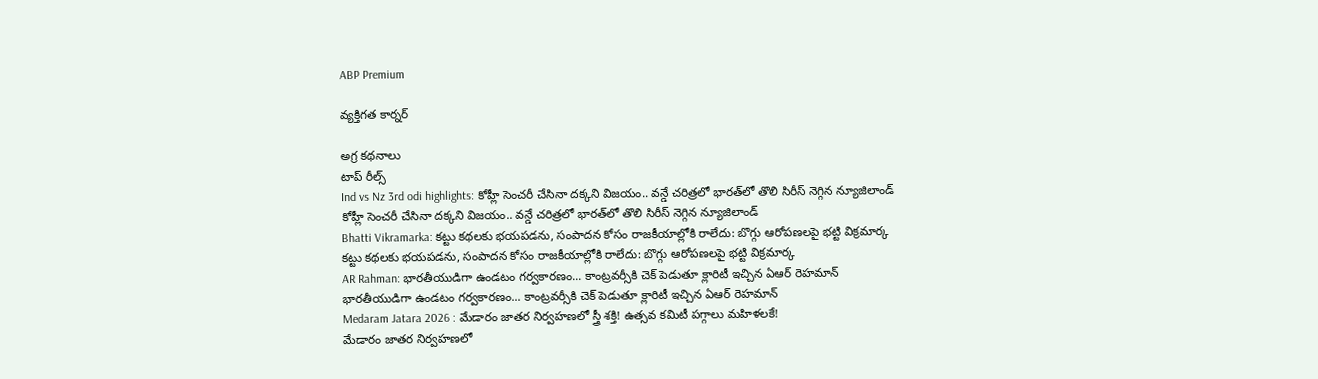ABP Premium

వ్యక్తిగత కార్నర్

అగ్ర కథనాలు
టాప్ రీల్స్
Ind vs Nz 3rd odi highlights: కోహ్లీ సెంచరీ చేసినా దక్కని విజయం.. వన్డే చరిత్రలో భారత్‌లో తొలి సిరీస్ నెగ్గిన న్యూజిలాండ్
కోహ్లీ సెంచరీ చేసినా దక్కని విజయం.. వన్డే చరిత్రలో భారత్‌లో తొలి సిరీస్ నెగ్గిన న్యూజిలాండ్
Bhatti Vikramarka: కట్టు కథలకు భయపడను, సంపాదన కోసం రాజకీయాల్లోకి రాలేదు: బొగ్గు ఆరోపణలపై భట్టి విక్రమార్క
కట్టు కథలకు భయపడను, సంపాదన కోసం రాజకీయాల్లోకి రాలేదు: బొగ్గు ఆరోపణలపై భట్టి విక్రమార్క
AR Rahman: భారతీయుడిగా ఉండటం గర్వకారణం... కాంట్రవర్సీకి చెక్ పెడుతూ క్లారిటీ ఇచ్చిన ఏఆర్ రెహమాన్
భారతీయుడిగా ఉండటం గర్వకారణం... కాంట్రవర్సీకి చెక్ పెడుతూ క్లారిటీ ఇచ్చిన ఏఆర్ రెహమాన్
Medaram Jatara 2026 : మేడారం జాతర నిర్వహణలో స్త్రీ శక్తి! ఉత్సవ కమిటీ పగ్గాలు మహిళలకే!
మేడారం జాతర నిర్వహణలో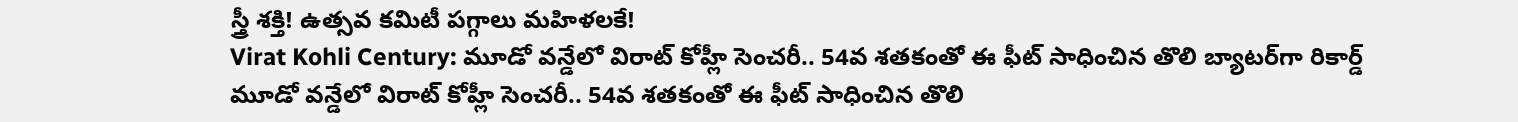స్త్రీ శక్తి! ఉత్సవ కమిటీ పగ్గాలు మహిళలకే!
Virat Kohli Century: మూడో వన్డేలో విరాట్ కోహ్లీ సెంచరీ.. 54వ శతకంతో ఈ ఫీట్ సాధించిన తొలి బ్యాటర్‌గా రికార్డ్
మూడో వన్డేలో విరాట్ కోహ్లీ సెంచరీ.. 54వ శతకంతో ఈ ఫీట్ సాధించిన తొలి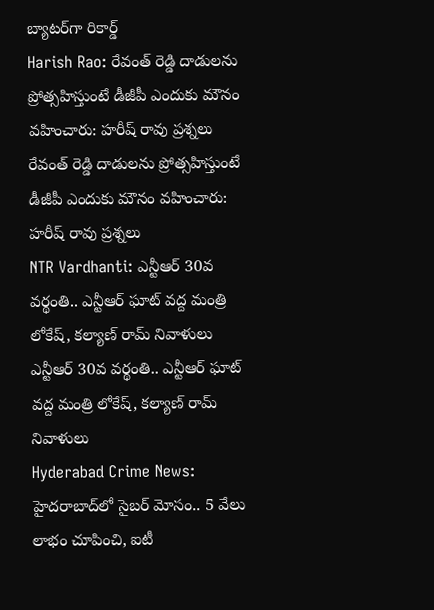బ్యాటర్‌గా రికార్డ్
Harish Rao: రేవంత్ రెడ్డి దాడులను ప్రోత్సహిస్తుంటే డీజీపీ ఎందుకు మౌనం వహించారు: హరీష్ రావు ప్రశ్నలు
రేవంత్ రెడ్డి దాడులను ప్రోత్సహిస్తుంటే డీజీపీ ఎందుకు మౌనం వహించారు: హరీష్ రావు ప్రశ్నలు
NTR Vardhanti: ఎన్టీఆర్ 30వ వర్థంతి.. ఎన్టీఆర్ ఘాట్ వద్ద మంత్రి లోకేష్, కల్యాణ్ రామ్ నివాళులు
ఎన్టీఆర్ 30వ వర్థంతి.. ఎన్టీఆర్ ఘాట్ వద్ద మంత్రి లోకేష్, కల్యాణ్ రామ్ నివాళులు
Hyderabad Crime News: హైదరాబాద్‌లో సైబర్ మోసం.. 5 వేలు లాభం చూపించి, ఐటీ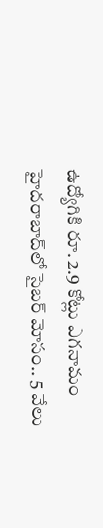ఉద్యోగికి రూ. 2.9 కోట్లు ఎగనామం
హైదరాబాద్‌లో సైబర్ మోసం.. 5 వేలు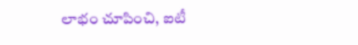లాభం చూపించి, ఐటీ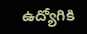ఉద్యోగికి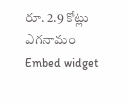రూ. 2.9 కోట్లు ఎగనామం
Embed widget